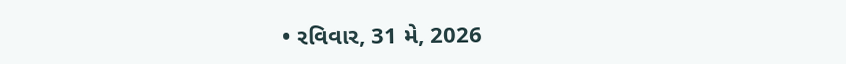• રવિવાર, 31 મે, 2026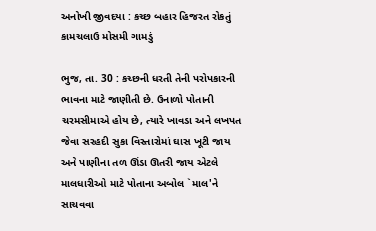અનોખી જીવદયા : કચ્છ બહાર હિજરત રોકતું કામચલાઉ મોસમી ગામડું

ભુજ, તા. 30 : કચ્છની ધરતી તેની પરોપકારની ભાવના માટે જાણીતી છે. ઉનાળો પોતાની ચરમસીમાએ હોય છે, ત્યારે ખાવડા અને લખપત જેવા સરહદી સુકા વિસ્તારોમાં ઘાસ ખૂટી જાય અને પાણીના તળ ઊંડા ઊતરી જાય એટલે માલધારીઓ માટે પોતાના અબોલ `માલ'ને સાચવવા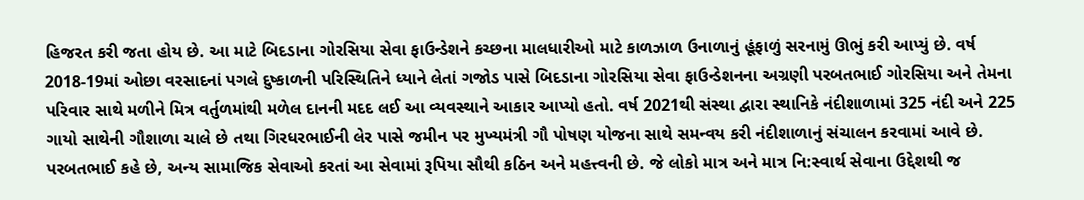હિજરત કરી જતા હોય છે. આ માટે બિદડાના ગોરસિયા સેવા ફાઉન્ડેશને કચ્છના માલધારીઓ માટે કાળઝાળ ઉનાળાનું હૂંફાળું સરનામું ઊભું કરી આપ્યું છે. વર્ષ 2018-19માં ઓછા વરસાદનાં પગલે દુષ્કાળની પરિસ્થિતિને ધ્યાને લેતાં ગજોડ પાસે બિદડાના ગોરસિયા સેવા ફાઉન્ડેશનના અગ્રણી પરબતભાઈ ગોરસિયા અને તેમના પરિવાર સાથે મળીને મિત્ર વર્તુળમાંથી મળેલ દાનની મદદ લઈ આ વ્યવસ્થાને આકાર આપ્યો હતો. વર્ષ 2021થી સંસ્થા દ્વારા સ્થાનિકે નંદીશાળામાં 325 નંદી અને 225 ગાયો સાથેની ગૌશાળા ચાલે છે તથા ગિરધરભાઈની લેર પાસે જમીન પર મુખ્યમંત્રી ગૌ પોષણ યોજના સાથે સમન્વય કરી નંદીશાળાનું સંચાલન કરવામાં આવે છે. પરબતભાઈ કહે છે, અન્ય સામાજિક સેવાઓ કરતાં આ સેવામાં રૂપિયા સૌથી કઠિન અને મહત્ત્વની છે. જે લોકો માત્ર અને માત્ર નિ:સ્વાર્થ સેવાના ઉદ્દેશથી જ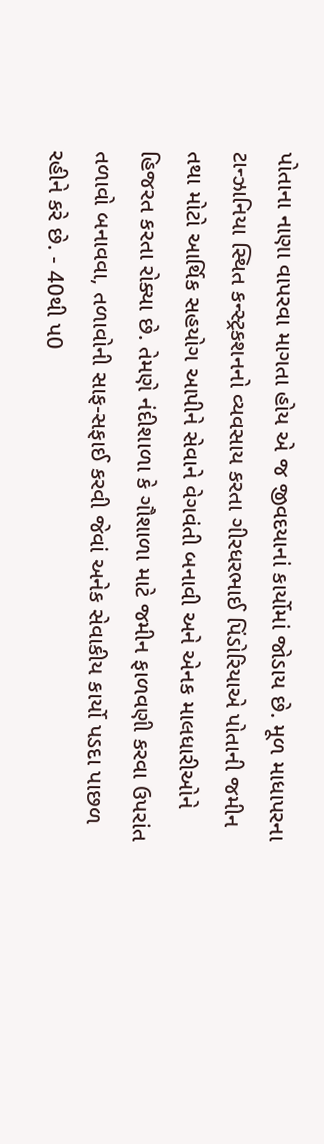પોતાના નાણા વાપરવા માગતા હોય એ જ જીવદયાનાં કાર્યોમાં જોડાય છે. મૂળ માધાપરના ટાન્ઝાનિયા સ્થિત કન્સ્ટ્રકશનનો વ્યવસાય કરતા ગીરધરભાઈ પિંડોરિયાએ પોતાની જમીન તથા મોટો આર્થિક સહયોગ આપીને સેવાને વેગવંતી બનાવી અને એનક માલધારીઓને હિજરત કરતા રોક્યા છે. તેમણે નંદીશાળા કે ગૌશાળા માટે જમીન ફાળવણી કરવા ઉપરાંત તળાવો બનાવવા, તળાવોની સાફ-સફાઈ કરવી જેવાં અનેક સેવાકીય કાર્યો પડદા પાછળ રહીને કરે છે. - 40થી પ0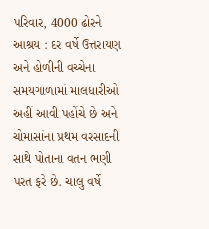પરિવાર, 4000 ઢોરને આશ્રય : દર વર્ષે ઉત્તરાયણ અને હોળીની વચ્ચેના સમયગાળામાં માલધારીઓ અહીં આવી પહોંચે છે અને ચોમાસાંના પ્રથમ વરસાદની સાથે પોતાના વતન ભણી પરત ફરે છે. ચાલુ વર્ષે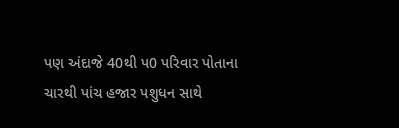પણ અંદાજે 40થી પ0 પરિવાર પોતાના ચારથી પાંચ હજાર પશુધન સાથે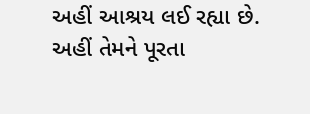અહીં આશ્રય લઈ રહ્યા છે. અહીં તેમને પૂરતા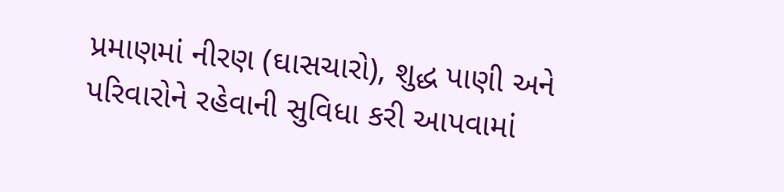પ્રમાણમાં નીરણ (ઘાસચારો), શુદ્ધ પાણી અને પરિવારોને રહેવાની સુવિધા કરી આપવામાં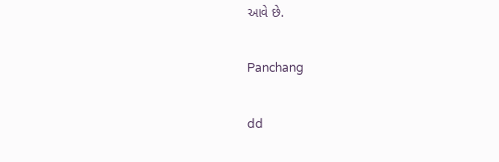આવે છે.

Panchang

dd